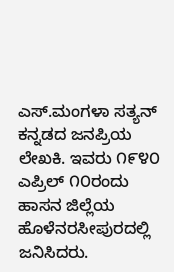ಎಸ್.ಮಂಗಳಾ ಸತ್ಯನ್ ಕನ್ನಡದ ಜನಪ್ರಿಯ ಲೇಖಕಿ. ಇವರು ೧೯೪೦ ಎಪ್ರಿಲ್ ೧೦ರಂದು ಹಾಸನ ಜಿಲ್ಲೆಯ ಹೊಳೆನರಸೀಪುರದಲ್ಲಿ ಜನಿಸಿದರು.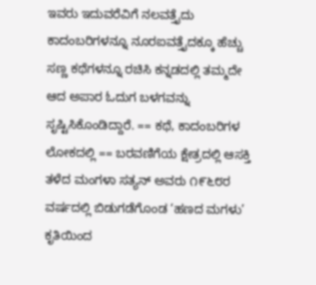ಇವರು ಇದುವರೆವಿಗೆ ನಲವತ್ತೈದು ಕಾದಂಬರಿಗಳನ್ನೂ ನೂರಐವತ್ತೈದಕ್ಕೂ ಹೆಚ್ಚು ಸಣ್ಣ ಕಥೆಗಳನ್ನೂ ರಚಿಸಿ ಕನ್ನಡದಲ್ಲಿ ತಮ್ಮದೇ ಆದ ಅಪಾರ ಓದುಗ ಬಳಗವನ್ನು ಸೃಷ್ಟಿಸಿಕೊಂಡಿದ್ದಾರೆ. == ಕಥೆ, ಕಾದಂಬರಿಗಳ ಲೋಕದಲ್ಲಿ == ಬರವಣಿಗೆಯ ಕ್ಷೇತ್ರದಲ್ಲಿ ಆಸಕ್ತಿ ತಳೆದ ಮಂಗಳಾ ಸತ್ಯನ್ ಅವರು ೧೯೬೮ರ ವರ್ಷದಲ್ಲಿ ಬಿಡುಗಡೆಗೊಂಡ ‘ಹಣದ ಮಗಳು’ ಕೃತಿಯಿಂದ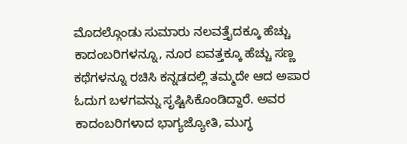ಮೊದಲ್ಗೊಂಡು ಸುಮಾರು ನಲವತ್ತೈದಕ್ಕೂ ಹೆಚ್ಚು ಕಾದಂಬರಿಗಳನ್ನೂ, ನೂರ ಐವತ್ತಕ್ಕೂ ಹೆಚ್ಚು ಸಣ್ಣ ಕಥೆಗಳನ್ನೂ ರಚಿಸಿ ಕನ್ನಡದಲ್ಲಿ ತಮ್ಮದೇ ಆದ ಅಪಾರ ಓದುಗ ಬಳಗವನ್ನು ಸೃಷ್ಟಿಸಿಕೊಂಡಿದ್ದಾರೆ. ಅವರ ಕಾದಂಬರಿಗಳಾದ ಭಾಗ್ಯಜ್ಯೋತಿ, ಮುಗ್ಧ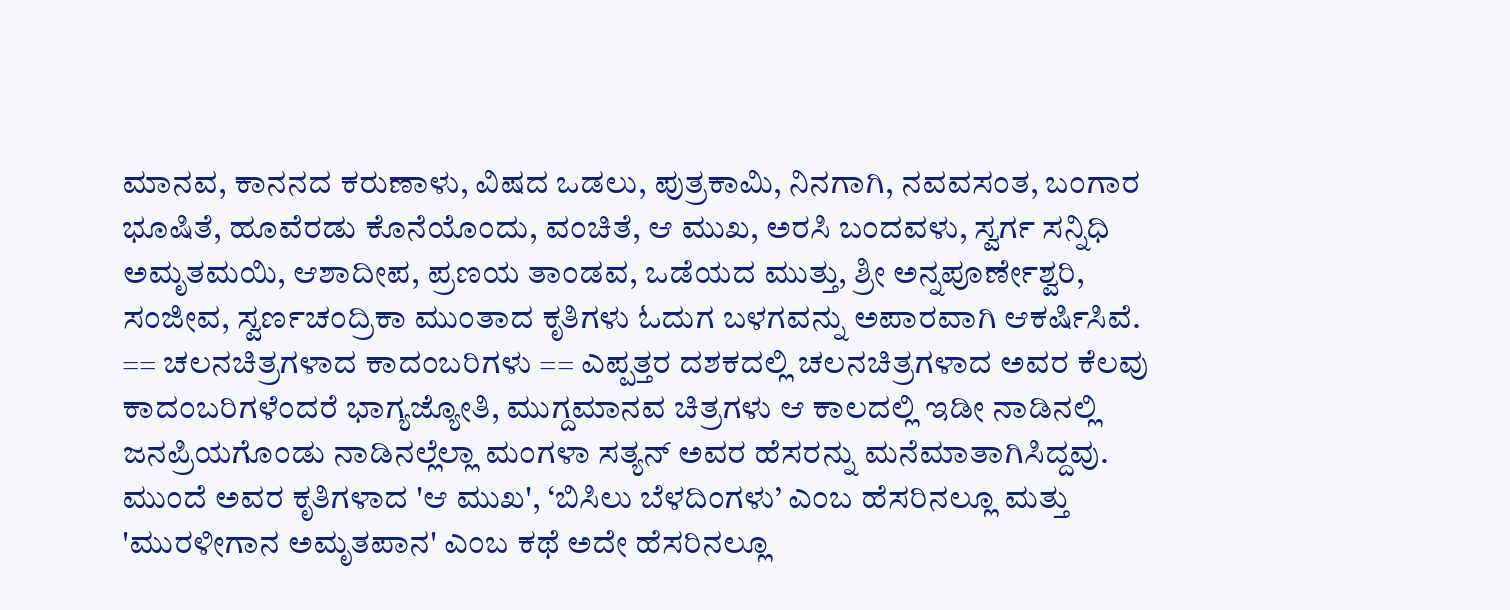ಮಾನವ, ಕಾನನದ ಕರುಣಾಳು, ವಿಷದ ಒಡಲು, ಪುತ್ರಕಾಮಿ, ನಿನಗಾಗಿ, ನವವಸಂತ, ಬಂಗಾರ ಭೂಷಿತೆ, ಹೂವೆರಡು ಕೊನೆಯೊಂದು, ವಂಚಿತೆ, ಆ ಮುಖ, ಅರಸಿ ಬಂದವಳು, ಸ್ವರ್ಗ ಸನ್ನಿಧಿ ಅಮೃತಮಯಿ, ಆಶಾದೀಪ, ಪ್ರಣಯ ತಾಂಡವ, ಒಡೆಯದ ಮುತ್ತು, ಶ್ರೀ ಅನ್ನಪೂರ್ಣೇಶ್ವರಿ, ಸಂಜೀವ, ಸ್ವರ್ಣಚಂದ್ರಿಕಾ ಮುಂತಾದ ಕೃತಿಗಳು ಓದುಗ ಬಳಗವನ್ನು ಅಪಾರವಾಗಿ ಆಕರ್ಷಿಸಿವೆ. == ಚಲನಚಿತ್ರಗಳಾದ ಕಾದಂಬರಿಗಳು == ಎಪ್ಪತ್ತರ ದಶಕದಲ್ಲಿ ಚಲನಚಿತ್ರಗಳಾದ ಅವರ ಕೆಲವು ಕಾದಂಬರಿಗಳೆಂದರೆ ಭಾಗ್ಯಜ್ಯೋತಿ, ಮುಗ್ದಮಾನವ ಚಿತ್ರಗಳು ಆ ಕಾಲದಲ್ಲಿ ಇಡೀ ನಾಡಿನಲ್ಲಿ ಜನಪ್ರಿಯಗೊಂಡು ನಾಡಿನಲ್ಲೆಲ್ಲಾ ಮಂಗಳಾ ಸತ್ಯನ್ ಅವರ ಹೆಸರನ್ನು ಮನೆಮಾತಾಗಿಸಿದ್ದವು. ಮುಂದೆ ಅವರ ಕೃತಿಗಳಾದ 'ಆ ಮುಖ', ‘ಬಿಸಿಲು ಬೆಳದಿಂಗಳು’ ಎಂಬ ಹೆಸರಿನಲ್ಲೂ ಮತ್ತು 'ಮುರಳೀಗಾನ ಅಮೃತಪಾನ' ಎಂಬ ಕಥೆ ಅದೇ ಹೆಸರಿನಲ್ಲೂ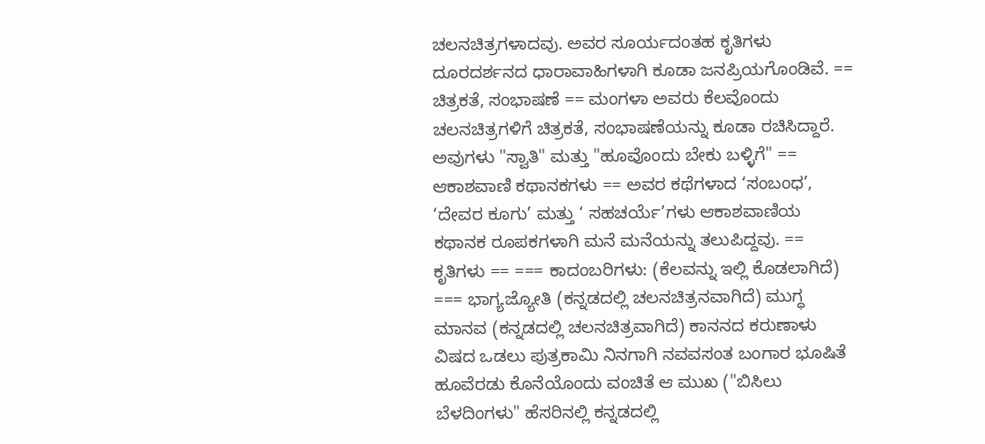ಚಲನಚಿತ್ರಗಳಾದವು. ಅವರ ಸೂರ್ಯದಂತಹ ಕೃತಿಗಳು ದೂರದರ್ಶನದ ಧಾರಾವಾಹಿಗಳಾಗಿ ಕೂಡಾ ಜನಪ್ರಿಯಗೊಂಡಿವೆ. == ಚಿತ್ರಕತೆ, ಸಂಭಾಷಣೆ == ಮಂಗಳಾ ಅವರು ಕೆಲವೊಂದು ಚಲನಚಿತ್ರಗಳಿಗೆ ಚಿತ್ರಕತೆ, ಸಂಭಾಷಣೆಯನ್ನು ಕೂಡಾ ರಚಿಸಿದ್ದಾರೆ. ಅವುಗಳು "ಸ್ವಾತಿ" ಮತ್ತು "ಹೂವೊಂದು ಬೇಕು ಬಳ್ಳಿಗೆ" == ಆಕಾಶವಾಣಿ ಕಥಾನಕಗಳು == ಅವರ ಕಥೆಗಳಾದ ‘ಸಂಬಂಧ’, ‘ದೇವರ ಕೂಗು’ ಮತ್ತು ‘ ಸಹಚರ್ಯೆ’ಗಳು ಆಕಾಶವಾಣಿಯ ಕಥಾನಕ ರೂಪಕಗಳಾಗಿ ಮನೆ ಮನೆಯನ್ನು ತಲುಪಿದ್ದವು. == ಕೃತಿಗಳು == === ಕಾದಂಬರಿಗಳು: (ಕೆಲವನ್ನು ಇಲ್ಲಿ ಕೊ‍ಡಲಾಗಿದೆ) === ಭಾಗ್ಯಜ್ಯೋತಿ (ಕನ್ನಡದಲ್ಲಿ ಚಲನಚಿತ್ರನವಾಗಿದೆ) ಮುಗ್ಧ ಮಾನವ (ಕನ್ನಡದಲ್ಲಿ ಚಲನಚಿತ್ರವಾಗಿದೆ) ಕಾನನದ ಕರುಣಾಳು ವಿಷದ ಒಡಲು ಪುತ್ರಕಾಮಿ ನಿನಗಾಗಿ ನವವಸಂತ ಬಂಗಾರ ಭೂಷಿತೆ ಹೂವೆರಡು ಕೊನೆಯೊಂದು ವಂಚಿತೆ ಆ ಮುಖ ("ಬಿಸಿಲು ಬೆಳದಿಂಗಳು" ಹೆಸರಿನಲ್ಲಿ ಕನ್ನಡದಲ್ಲಿ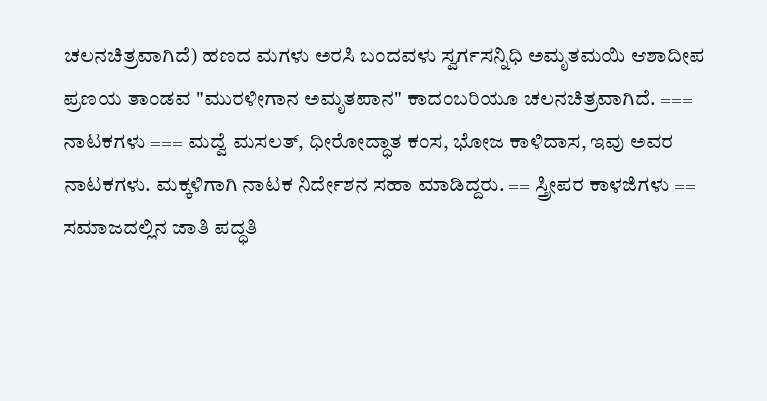ಚಲನಚಿತ್ರವಾಗಿದೆ) ಹಣದ ಮಗಳು ಅರಸಿ ಬಂದವಳು ಸ್ವರ್ಗಸನ್ನಿಧಿ ಅಮೃತಮಯಿ ಆಶಾದೀಪ ಪ್ರಣಯ ತಾಂಡವ "ಮುರಳೀಗಾನ ಅಮೃತಪಾನ" ಕಾದಂಬರಿಯೂ ಚಲನಚಿತ್ರವಾಗಿದೆ. === ನಾಟಕಗಳು === ಮದ್ವೆ ಮಸಲತ್, ಧೀರೋದ್ಧಾತ ಕಂಸ, ಭೋಜ ಕಾಳಿದಾಸ, ಇವು ಅವರ ನಾಟಕಗಳು. ಮಕ್ಕಳಿಗಾಗಿ ನಾಟಕ ನಿರ್ದೇಶನ ಸಹಾ ಮಾಡಿದ್ದರು. == ಸ್ತ್ರೀಪರ ಕಾಳಜಿಗಳು == ಸಮಾಜದಲ್ಲಿನ ಜಾತಿ ಪದ್ಧತಿ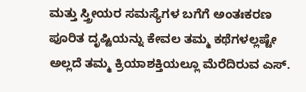ಮತ್ತು ಸ್ತ್ರೀಯರ ಸಮಸ್ಯೆಗಳ ಬಗೆಗೆ ಅಂತಃಕರಣ ಪೂರಿತ ದೃಷ್ಟಿಯನ್ನು ಕೇವಲ ತಮ್ಮ ಕಥೆಗಳಲ್ಲಷ್ಟೇ ಅಲ್ಲದೆ ತಮ್ಮ ಕ್ರಿಯಾಶಕ್ತಿಯಲ್ಲೂ ಮೆರೆದಿರುವ ಎಸ್.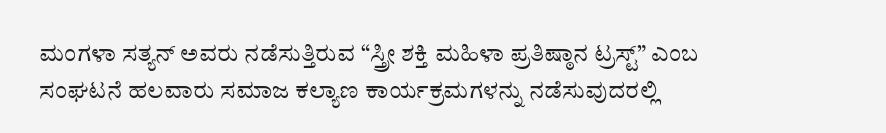ಮಂಗಳಾ ಸತ್ಯನ್ ಅವರು ನಡೆಸುತ್ತಿರುವ “ಸ್ತ್ರೀ ಶಕ್ತಿ ಮಹಿಳಾ ಪ್ರತಿಷ್ಠಾನ ಟ್ರಸ್ಟ್” ಎಂಬ ಸಂಘಟನೆ ಹಲವಾರು ಸಮಾಜ ಕಲ್ಯಾಣ ಕಾರ್ಯಕ್ರಮಗಳನ್ನು ನಡೆಸುವುದರಲ್ಲಿ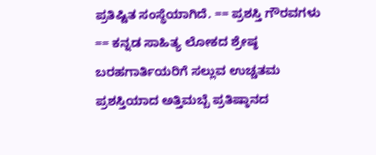ಪ್ರತಿಷ್ಟಿತ ಸಂಸ್ಥೆಯಾಗಿದೆ. == ಪ್ರಶಸ್ತಿ ಗೌರವಗಳು == ಕನ್ನಡ ಸಾಹಿತ್ಯ ಲೋಕದ ಶ್ರೇಷ್ಠ ಬರಹಗಾರ್ತಿಯರಿಗೆ ಸಲ್ಲುವ ಉಚ್ಚತಮ ಪ್ರಶಸ್ತಿಯಾದ ಅತ್ತಿಮಬ್ಬೆ ಪ್ರತಿಷ್ಠಾನದ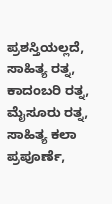ಪ್ರಶಸ್ತಿಯಲ್ಲದೆ, ಸಾಹಿತ್ಯ ರತ್ನ, ಕಾದಂಬರಿ ರತ್ನ, ಮೈಸೂರು ರತ್ನ, ಸಾಹಿತ್ಯ ಕಲಾ ಪ್ರಪೂರ್ಣೆ,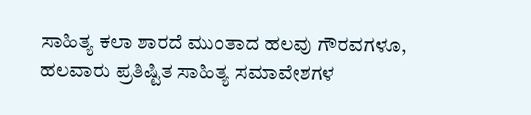ಸಾಹಿತ್ಯ ಕಲಾ ಶಾರದೆ ಮುಂತಾದ ಹಲವು ಗೌರವಗಳೂ, ಹಲವಾರು ಪ್ರತಿಷ್ಟಿತ ಸಾಹಿತ್ಯ ಸಮಾವೇಶಗಳ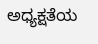ಅಧ್ಯಕ್ಷತೆಯ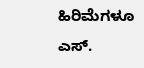ಹಿರಿಮೆಗಳೂ ಎಸ್.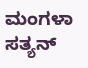ಮಂಗಳಾ ಸತ್ಯನ್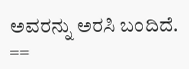ಅವರನ್ನು ಅರಸಿ ಬಂದಿದೆ. ==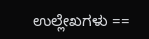ಉಲ್ಲೇಖಗಳು ==